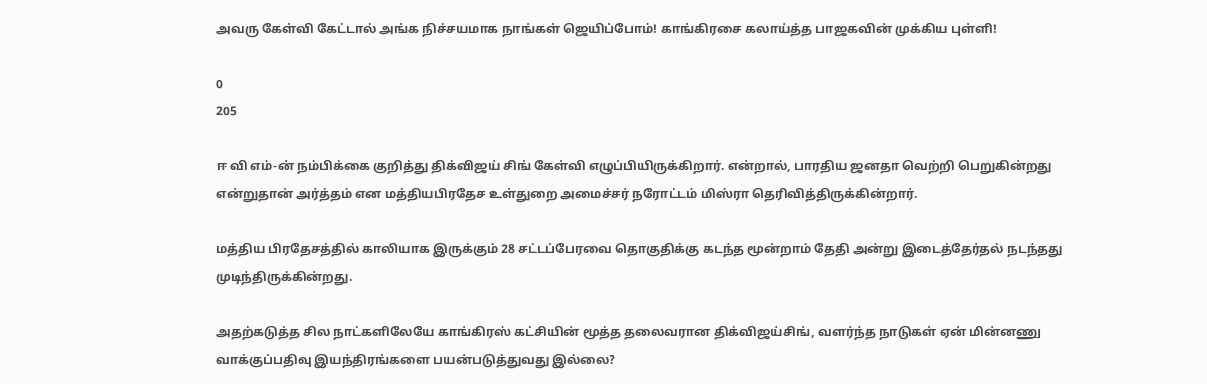அவரு கேள்வி கேட்டால் அங்க நிச்சயமாக நாங்கள் ஜெயிப்போம்! காங்கிரசை கலாய்த்த பாஜகவின் முக்கிய புள்ளி!

0
205

ஈ வி எம்-ன் நம்பிக்கை குறித்து திக்விஜய் சிங் கேள்வி எழுப்பியிருக்கிறார். என்றால், பாரதிய ஜனதா வெற்றி பெறுகின்றது என்றுதான் அர்த்தம் என மத்தியபிரதேச உள்துறை அமைச்சர் நரோட்டம் மிஸ்ரா தெரிவித்திருக்கின்றார்.

மத்திய பிரதேசத்தில் காலியாக இருக்கும் 28 சட்டப்பேரவை தொகுதிக்கு கடந்த மூன்றாம் தேதி அன்று இடைத்தேர்தல் நடந்தது முடிந்திருக்கின்றது.

அதற்கடுத்த சில நாட்களிலேயே காங்கிரஸ் கட்சியின் மூத்த தலைவரான திக்விஜய்சிங், வளர்ந்த நாடுகள் ஏன் மின்னணு வாக்குப்பதிவு இயந்திரங்களை பயன்படுத்துவது இல்லை?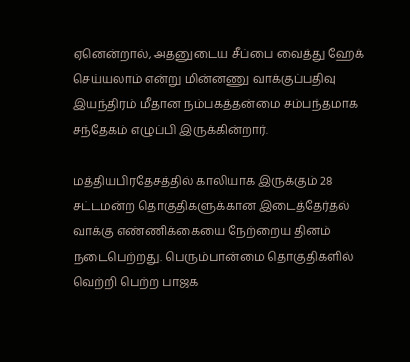ஏனென்றால், அதனுடைய சீப்பை வைத்து ஹேக் செய்யலாம் என்று மின்னணு வாக்குப்பதிவு இயந்திரம் மீதான நம்பகத்தன்மை சம்பந்தமாக சந்தேகம் எழுப்பி இருக்கின்றார்.

மத்தியபிரதேசத்தில் காலியாக இருக்கும் 28 சட்டமன்ற தொகுதிகளுக்கான இடைத்தேர்தல் வாக்கு எண்ணிக்கையை நேற்றைய தினம் நடைபெற்றது. பெரும்பான்மை தொகுதிகளில் வெற்றி பெற்ற பாஜக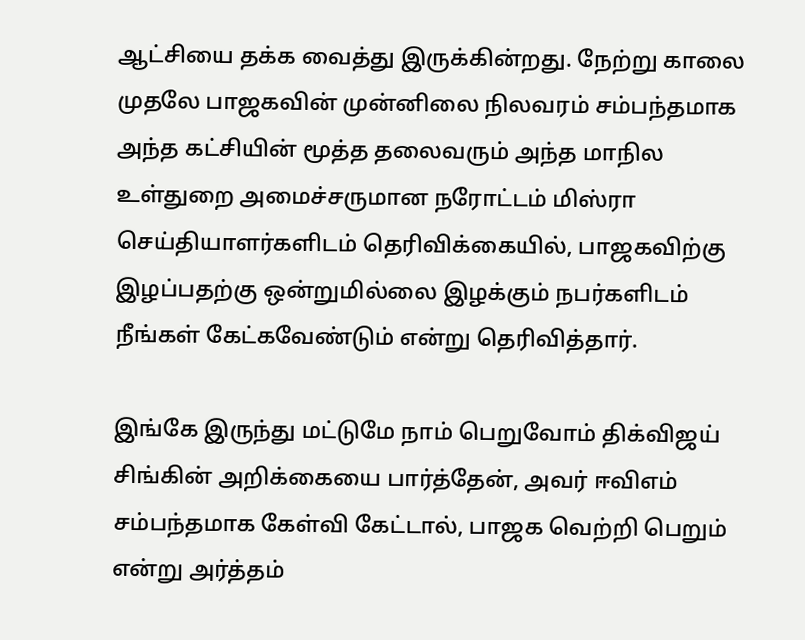ஆட்சியை தக்க வைத்து இருக்கின்றது. நேற்று காலை முதலே பாஜகவின் முன்னிலை நிலவரம் சம்பந்தமாக அந்த கட்சியின் மூத்த தலைவரும் அந்த மாநில உள்துறை அமைச்சருமான நரோட்டம் மிஸ்ரா செய்தியாளர்களிடம் தெரிவிக்கையில், பாஜகவிற்கு இழப்பதற்கு ஒன்றுமில்லை இழக்கும் நபர்களிடம் நீங்கள் கேட்கவேண்டும் என்று தெரிவித்தார்.

இங்கே இருந்து மட்டுமே நாம் பெறுவோம் திக்விஜய் சிங்கின் அறிக்கையை பார்த்தேன், அவர் ஈவிஎம் சம்பந்தமாக கேள்வி கேட்டால், பாஜக வெற்றி பெறும் என்று அர்த்தம்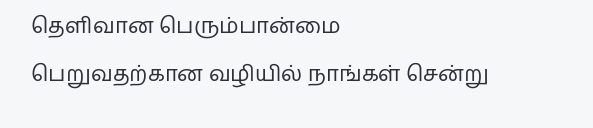தெளிவான பெரும்பான்மை பெறுவதற்கான வழியில் நாங்கள் சென்று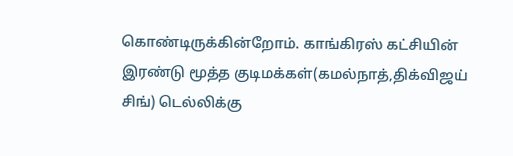கொண்டிருக்கின்றோம். காங்கிரஸ் கட்சியின் இரண்டு மூத்த குடிமக்கள்(கமல்நாத்,திக்விஜய் சிங்) டெல்லிக்கு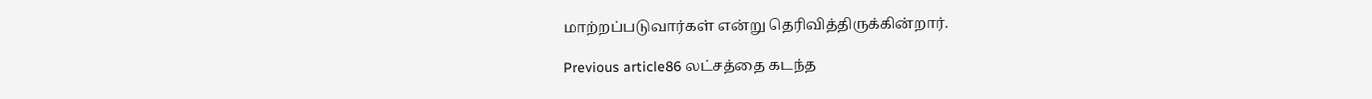மாற்றப்படுவார்கள் என்று தெரிவித்திருக்கின்றார்.

Previous article86 லட்சத்தை கடந்த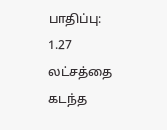பாதிப்பு: 1.27 லட்சத்தை கடந்த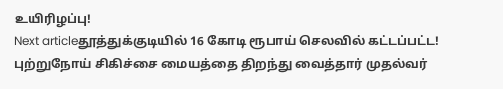உயிரிழப்பு!
Next articleதூத்துக்குடியில் 16 கோடி ரூபாய் செலவில் கட்டப்பட்ட! புற்றுநோய் சிகிச்சை மையத்தை திறந்து வைத்தார் முதல்வர்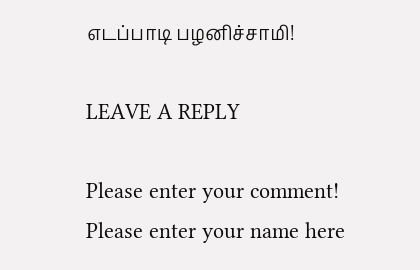எடப்பாடி பழனிச்சாமி!

LEAVE A REPLY

Please enter your comment!
Please enter your name here